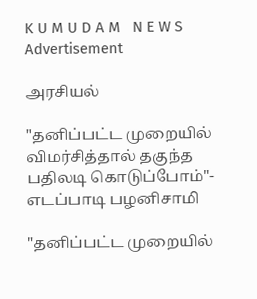K U M U D A M   N E W S
Advertisement

அரசியல்

"தனிப்பட்ட முறையில் விமர்சித்தால் தகுந்த பதிலடி கொடுப்போம்"- எடப்பாடி பழனிசாமி

"தனிப்பட்ட முறையில்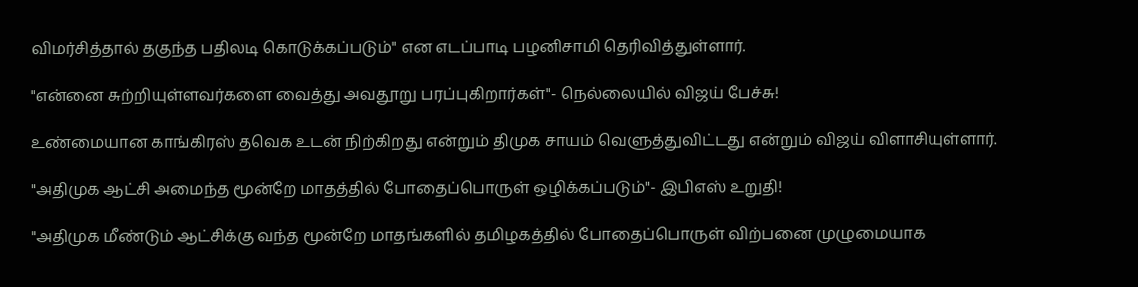விமர்சித்தால் தகுந்த பதிலடி கொடுக்கப்படும்" என எடப்பாடி பழனிசாமி தெரிவித்துள்ளார்.

"என்னை சுற்றியுள்ளவர்களை வைத்து அவதூறு பரப்புகிறார்கள்"- நெல்லையில் விஜய் பேச்சு!

உண்மையான காங்கிரஸ் தவெக உடன் நிற்கிறது என்றும் திமுக சாயம் வெளுத்துவிட்டது என்றும் விஜய் விளாசியுள்ளார்.

"அதிமுக ஆட்சி அமைந்த மூன்றே மாதத்தில் போதைப்பொருள் ஒழிக்கப்படும்"- இபிஎஸ் உறுதி!

"அதிமுக மீண்டும் ஆட்சிக்கு வந்த மூன்றே மாதங்களில் தமிழகத்தில் போதைப்பொருள் விற்பனை முழுமையாக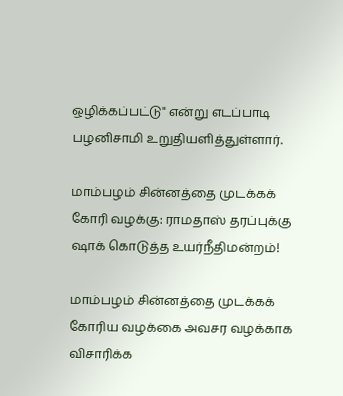ஒழிக்கப்பட்டு" என்று எடப்பாடி பழனிசாமி உறுதியளித்துள்ளார்.

மாம்பழம் சின்னத்தை முடக்கக் கோரி வழக்கு: ராமதாஸ் தரப்புக்கு ஷாக் கொடுத்த உயர்நீதிமன்றம்!

மாம்பழம் சின்னத்தை முடக்கக் கோரிய வழக்கை அவசர வழக்காக விசாரிக்க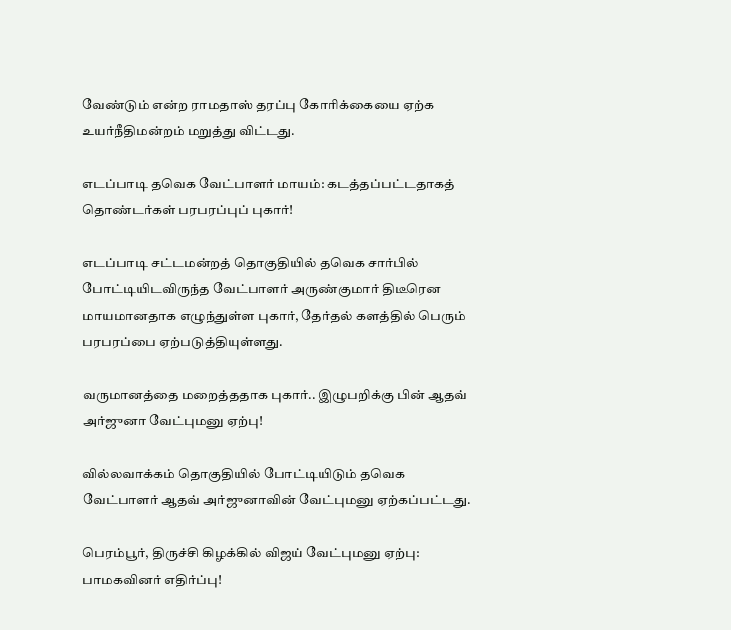வேண்டும் என்ற ராமதாஸ் தரப்பு கோரிக்கையை ஏற்க உயர்நீதிமன்றம் மறுத்து விட்டது.

எடப்பாடி தவெக வேட்பாளர் மாயம்: கடத்தப்பட்டதாகத் தொண்டர்கள் பரபரப்புப் புகார்!

எடப்பாடி சட்டமன்றத் தொகுதியில் தவெக சார்பில் போட்டியிடவிருந்த வேட்பாளர் அருண்குமார் திடீரென மாயமானதாக எழுந்துள்ள புகார், தேர்தல் களத்தில் பெரும் பரபரப்பை ஏற்படுத்தியுள்ளது.

வருமானத்தை மறைத்ததாக புகார்.. இழுபறிக்கு பின் ஆதவ் அர்ஜுனா வேட்புமனு ஏற்பு!

வில்லவாக்கம் தொகுதியில் போட்டியிடும் தவெக வேட்பாளர் ஆதவ் அர்ஜுனாவின் வேட்புமனு ஏற்கப்பட்டது.

பெரம்பூர், திருச்சி கிழக்கில் விஜய் வேட்புமனு ஏற்பு: பாமகவினர் எதிர்ப்பு!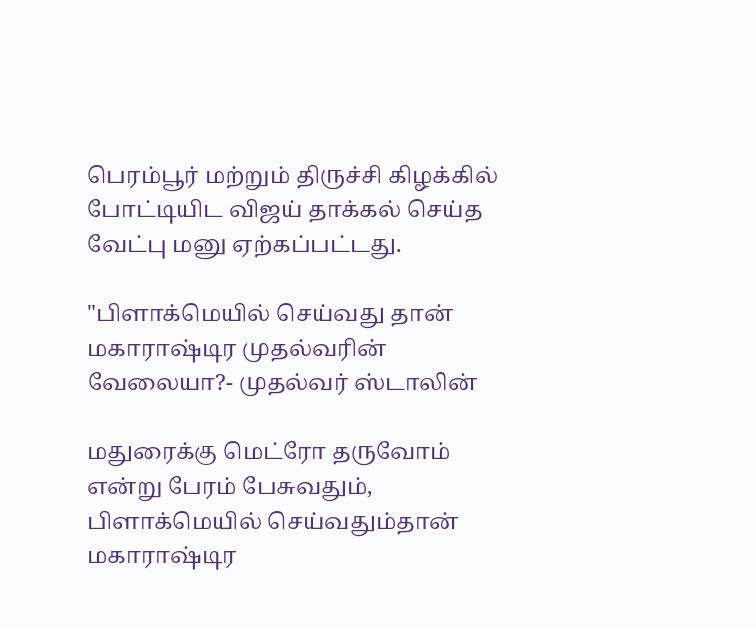பெரம்பூர் மற்றும் திருச்சி கிழக்கில் போட்டியிட விஜய் தாக்கல் செய்த வேட்பு மனு ஏற்கப்பட்டது.

"பிளாக்மெயில் செய்வது தான் மகாராஷ்டிர முதல்வரின் வேலையா?- முதல்வர் ஸ்டாலின்

மதுரைக்கு மெட்ரோ தருவோம் என்று பேரம் பேசுவதும், பிளாக்மெயில் செய்வதும்தான் மகாராஷ்டிர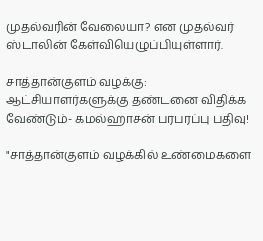முதல்வரின் வேலையா? என முதல்வர் ஸ்டாலின் கேள்வியெழுப்பியுள்ளார்.

சாத்தான்குளம் வழக்கு: ஆட்சியாளர்களுக்கு தண்டனை விதிக்க வேண்டும்- கமல்ஹாசன் பரபரப்பு பதிவு!

"சாத்தான்குளம் வழக்கில் உண்மைகளை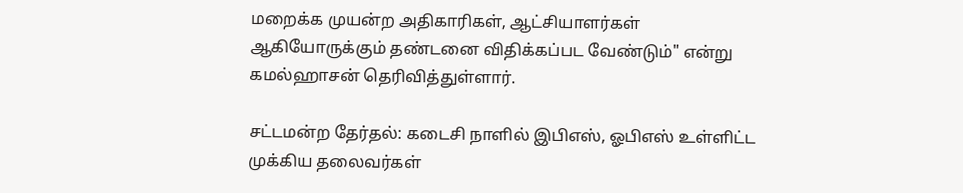மறைக்க முயன்ற அதிகாரிகள், ஆட்சியாளர்கள் ஆகியோருக்கும் தண்டனை விதிக்கப்பட வேண்டும்" என்று கமல்ஹாசன் தெரிவித்துள்ளார்.

சட்டமன்ற தேர்தல்: கடைசி நாளில் இபிஎஸ், ஓபிஎஸ் உள்ளிட்ட முக்கிய தலைவர்கள்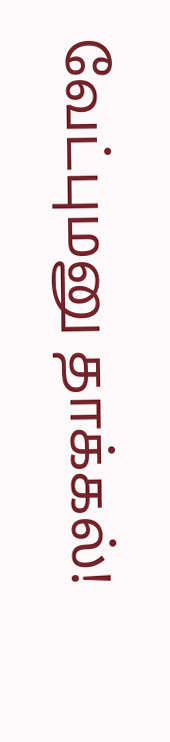வேட்புமனு தாக்கல்!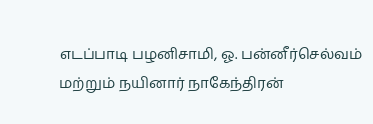எடப்பாடி பழனிசாமி, ஓ. பன்னீர்செல்வம் மற்றும் நயினார் நாகேந்திரன்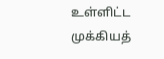உள்ளிட்ட முக்கியத்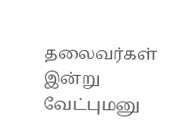தலைவர்கள் இன்று வேட்புமனு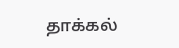தாக்கல்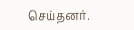செய்தனர்.